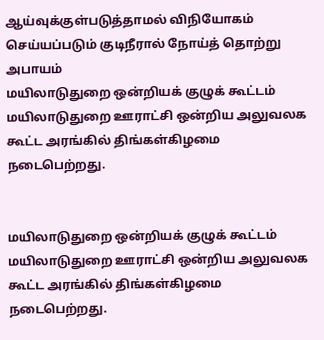ஆய்வுக்குள்படுத்தாமல் விநியோகம் செய்யப்படும் குடிநீரால் நோய்த் தொற்று அபாயம்
மயிலாடுதுறை ஒன்றியக் குழுக் கூட்டம் மயிலாடுதுறை ஊராட்சி ஒன்றிய அலுவலக கூட்ட அரங்கில் திங்கள்கிழமை நடைபெற்றது.


மயிலாடுதுறை ஒன்றியக் குழுக் கூட்டம் மயிலாடுதுறை ஊராட்சி ஒன்றிய அலுவலக கூட்ட அரங்கில் திங்கள்கிழமை நடைபெற்றது.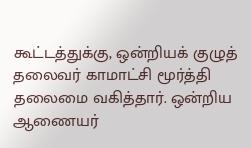கூட்டத்துக்கு, ஒன்றியக் குழுத் தலைவர் காமாட்சி மூர்த்தி தலைமை வகித்தார். ஒன்றிய ஆணையர்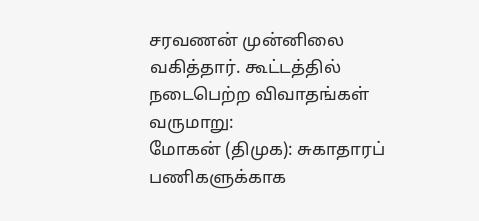சரவணன் முன்னிலை வகித்தார். கூட்டத்தில் நடைபெற்ற விவாதங்கள் வருமாறு:
மோகன் (திமுக): சுகாதாரப் பணிகளுக்காக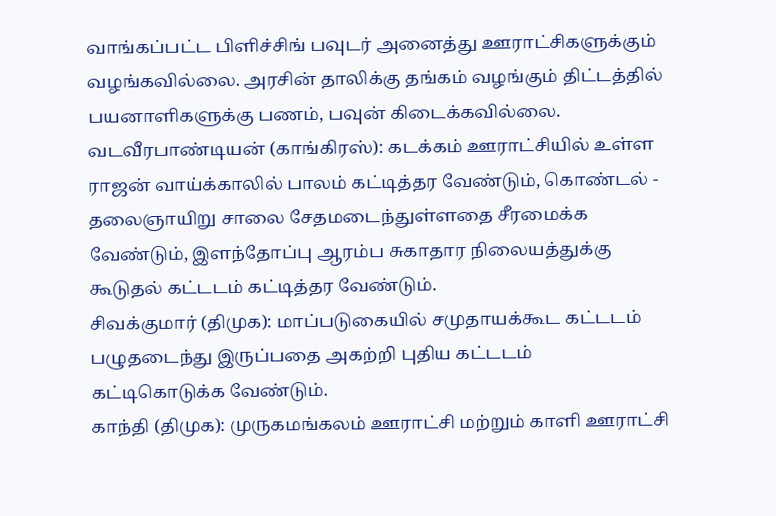வாங்கப்பட்ட பிளிச்சிங் பவுடர் அனைத்து ஊராட்சிகளுக்கும் வழங்கவில்லை. அரசின் தாலிக்கு தங்கம் வழங்கும் திட்டத்தில் பயனாளிகளுக்கு பணம், பவுன் கிடைக்கவில்லை.
வடவீரபாண்டியன் (காங்கிரஸ்): கடக்கம் ஊராட்சியில் உள்ள ராஜன் வாய்க்காலில் பாலம் கட்டித்தர வேண்டும், கொண்டல் - தலைஞாயிறு சாலை சேதமடைந்துள்ளதை சீரமைக்க வேண்டும், இளந்தோப்பு ஆரம்ப சுகாதார நிலையத்துக்கு கூடுதல் கட்டடம் கட்டித்தர வேண்டும்.
சிவக்குமார் (திமுக): மாப்படுகையில் சமுதாயக்கூட கட்டடம் பழுதடைந்து இருப்பதை அகற்றி புதிய கட்டடம் கட்டிகொடுக்க வேண்டும்.
காந்தி (திமுக): முருகமங்கலம் ஊராட்சி மற்றும் காளி ஊராட்சி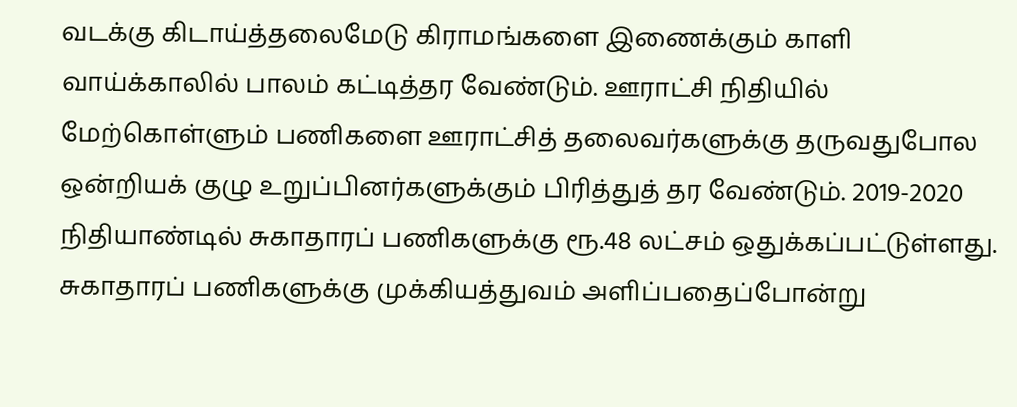வடக்கு கிடாய்த்தலைமேடு கிராமங்களை இணைக்கும் காளி வாய்க்காலில் பாலம் கட்டித்தர வேண்டும். ஊராட்சி நிதியில் மேற்கொள்ளும் பணிகளை ஊராட்சித் தலைவர்களுக்கு தருவதுபோல ஒன்றியக் குழு உறுப்பினர்களுக்கும் பிரித்துத் தர வேண்டும். 2019-2020 நிதியாண்டில் சுகாதாரப் பணிகளுக்கு ரூ.48 லட்சம் ஒதுக்கப்பட்டுள்ளது. சுகாதாரப் பணிகளுக்கு முக்கியத்துவம் அளிப்பதைப்போன்று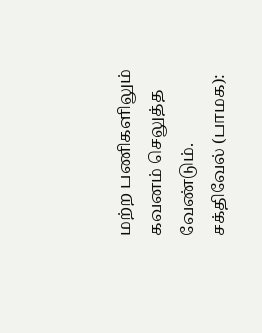மற்ற பணிகளிலும் கவனம் செலுத்த வேண்டும்.
சக்திவேல் (பாமக):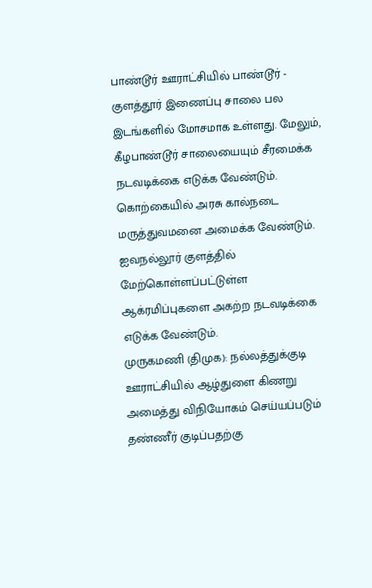பாண்டூர் ஊராட்சியில் பாண்டூர் - குளத்தூர் இணைப்பு சாலை பல இடங்களில் மோசமாக உள்ளது. மேலும், கீழபாண்டூர் சாலையையும் சீரமைக்க நடவடிக்கை எடுக்க வேண்டும். கொற்கையில் அரசு கால்நடை மருத்துவமனை அமைக்க வேண்டும். ஐவநல்லூர் குளத்தில் மேற்கொள்ளப்பட்டுள்ள ஆக்ரமிப்புகளை அகற்ற நடவடிக்கை எடுக்க வேண்டும்.
முருகமணி (திமுக): நல்லத்துக்குடி ஊராட்சியில் ஆழ்துளை கிணறு அமைத்து விநியோகம் செய்யப்படும் தண்ணீர் குடிப்பதற்கு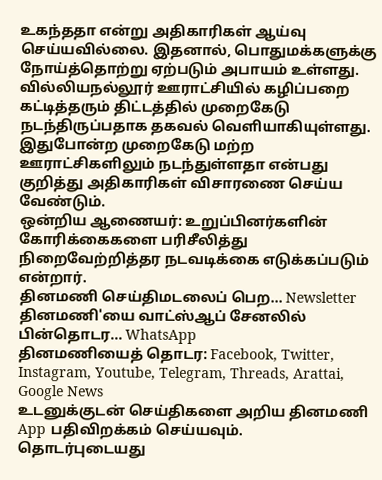உகந்ததா என்று அதிகாரிகள் ஆய்வு செய்யவில்லை. இதனால், பொதுமக்களுக்கு நோய்த்தொற்று ஏற்படும் அபாயம் உள்ளது. வில்லியநல்லூர் ஊராட்சியில் கழிப்பறை கட்டித்தரும் திட்டத்தில் முறைகேடு நடந்திருப்பதாக தகவல் வெளியாகியுள்ளது. இதுபோன்ற முறைகேடு மற்ற ஊராட்சிகளிலும் நடந்துள்ளதா என்பது குறித்து அதிகாரிகள் விசாரணை செய்ய வேண்டும்.
ஒன்றிய ஆணையர்: உறுப்பினர்களின் கோரிக்கைகளை பரிசீலித்து நிறைவேற்றித்தர நடவடிக்கை எடுக்கப்படும் என்றார்.
தினமணி செய்திமடலைப் பெற... Newsletter
தினமணி'யை வாட்ஸ்ஆப் சேனலில் பின்தொடர... WhatsApp
தினமணியைத் தொடர: Facebook, Twitter, Instagram, Youtube, Telegram, Threads, Arattai, Google News
உடனுக்குடன் செய்திகளை அறிய தினமணி App பதிவிறக்கம் செய்யவும்.
தொடர்புடையது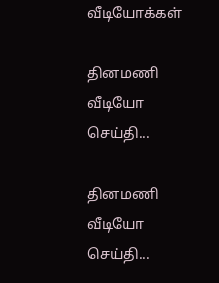வீடியோக்கள்

தினமணி வீடியோ செய்தி...

தினமணி வீடியோ செய்தி...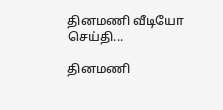தினமணி வீடியோ செய்தி...

தினமணி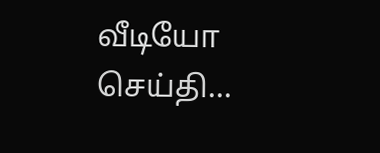வீடியோ செய்தி...